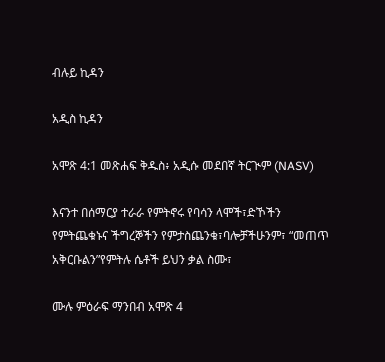ብሉይ ኪዳን

አዲስ ኪዳን

አሞጽ 4:1 መጽሐፍ ቅዱስ፥ አዲሱ መደበኛ ትርጒም (NASV)

እናንተ በሰማርያ ተራራ የምትኖሩ የባሳን ላሞች፣ድኾችን የምትጨቁኑና ችግረኞችን የምታስጨንቁ፣ባሎቻችሁንም፣ “መጠጥ አቅርቡልን”የምትሉ ሴቶች ይህን ቃል ስሙ፣

ሙሉ ምዕራፍ ማንበብ አሞጽ 4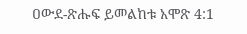ዐውደ-ጽሑፍ ይመልከቱ አሞጽ 4:1